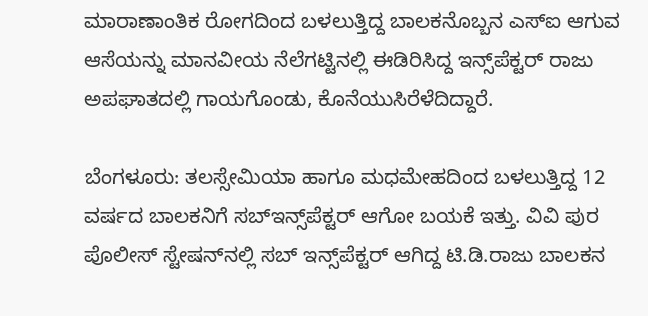ಮಾರಾಣಾಂತಿಕ ರೋಗದಿಂದ ಬಳಲುತ್ತಿದ್ದ ಬಾಲಕನೊಬ್ಬನ ಎಸ್ಐ ಆಗುವ ಆಸೆಯನ್ನು ಮಾನವೀಯ ನೆಲೆಗಟ್ಟಿನಲ್ಲಿ ಈಡಿರಿಸಿದ್ದ ಇನ್ಸ್‌ಪೆಕ್ಟರ್ ರಾಜು ಅಪಘಾತದಲ್ಲಿ ಗಾಯಗೊಂಡು, ಕೊನೆಯುಸಿರೆಳೆದಿದ್ದಾರೆ.

ಬೆಂಗಳೂರು: ತಲಸ್ಸೇಮಿಯಾ ಹಾಗೂ ಮಧಮೇಹದಿಂದ ಬಳಲುತ್ತಿದ್ದ 12 ವರ್ಷದ ಬಾಲಕನಿಗೆ ಸಬ್‌ಇನ್ಸ್‌ಪೆಕ್ಟರ್ ಆಗೋ ಬಯಕೆ ಇತ್ತು. ವಿವಿ ಪುರ ಪೊಲೀಸ್ ಸ್ಟೇಷನ್‌ನಲ್ಲಿ ಸಬ್ ಇನ್ಸ್‌ಪೆಕ್ಟರ್ ಆಗಿದ್ದ ಟಿ.ಡಿ.ರಾಜು ಬಾಲಕನ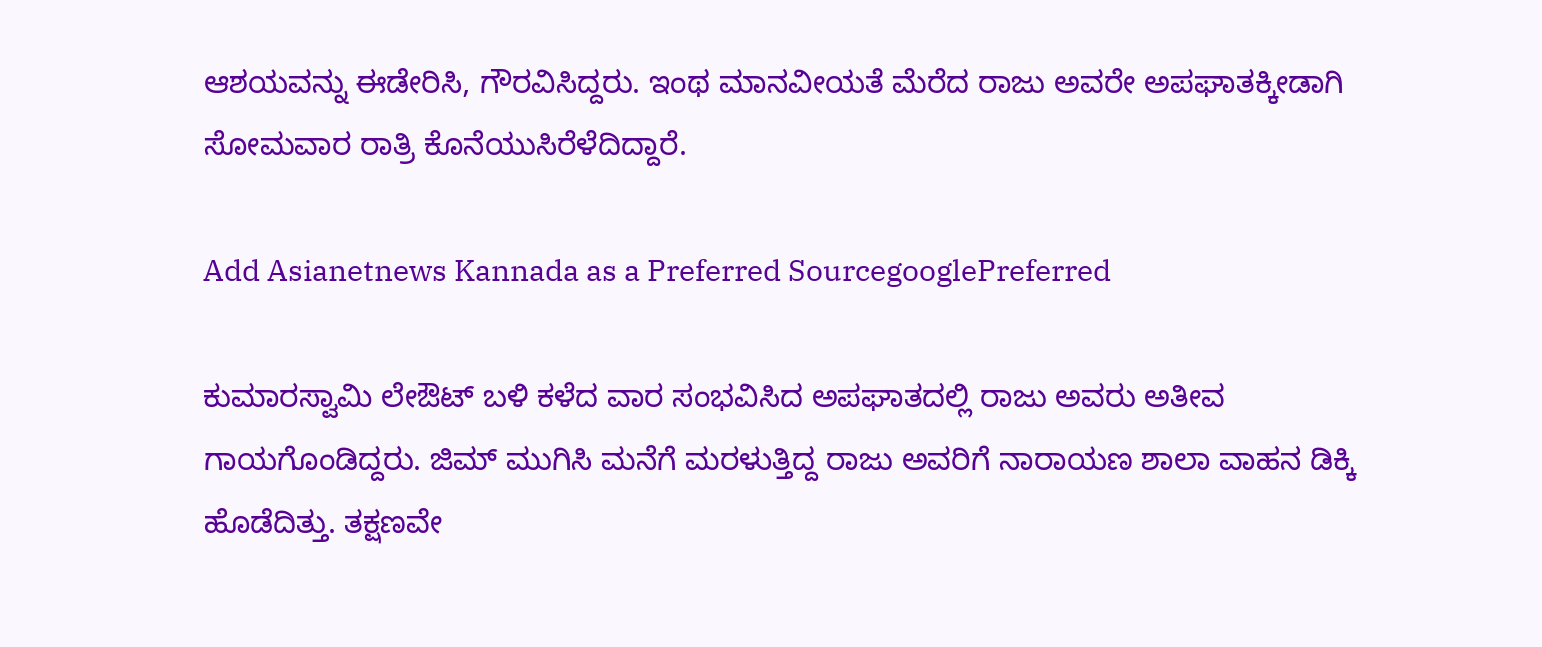ಆಶಯವನ್ನು ಈಡೇರಿಸಿ, ಗೌರವಿಸಿದ್ದರು. ಇಂಥ ಮಾನವೀಯತೆ ಮೆರೆದ ರಾಜು ಅವರೇ ಅಪಘಾತಕ್ಕೀಡಾಗಿ ಸೋಮವಾರ ರಾತ್ರಿ ಕೊನೆಯುಸಿರೆಳೆದಿದ್ದಾರೆ.

Add Asianetnews Kannada as a Preferred SourcegooglePreferred

ಕುಮಾರಸ್ವಾಮಿ ಲೇಔಟ್ ಬಳಿ ಕಳೆದ ವಾರ ಸಂಭವಿಸಿದ ಅಪಘಾತದಲ್ಲಿ ರಾಜು ಅವರು ಅತೀವ ಗಾಯಗೊಂಡಿದ್ದರು. ಜಿಮ್ ಮುಗಿಸಿ ಮನೆಗೆ ಮರಳುತ್ತಿದ್ದ ರಾಜು ಅವರಿಗೆ ನಾರಾಯಣ ಶಾಲಾ ವಾಹನ ಡಿಕ್ಕಿ ಹೊಡೆದಿತ್ತು. ತಕ್ಷಣವೇ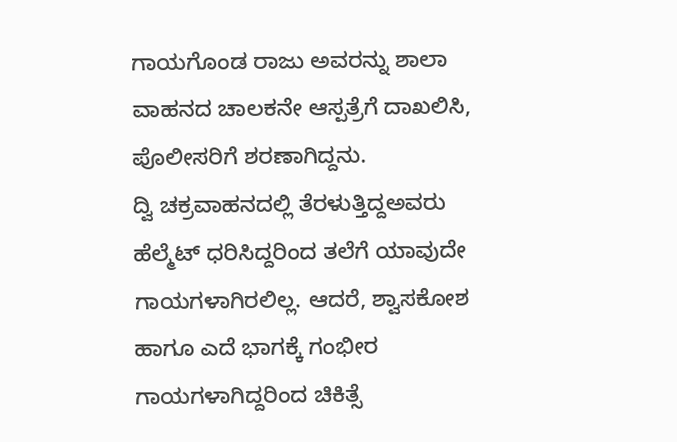ಗಾಯಗೊಂಡ ರಾಜು ಅವರನ್ನು ಶಾಲಾ ವಾಹನದ ಚಾಲಕನೇ ಆಸ್ಪತ್ರೆಗೆ ದಾಖಲಿಸಿ, ಪೊಲೀಸರಿಗೆ ಶರಣಾಗಿದ್ದನು.
ದ್ವಿ ಚಕ್ರವಾಹನದಲ್ಲಿ ತೆರಳುತ್ತಿದ್ದಅವರು ಹೆಲ್ಮೆಟ್ ಧರಿಸಿದ್ದರಿಂದ ತಲೆಗೆ ಯಾವುದೇ ಗಾಯಗಳಾಗಿರಲಿಲ್ಲ. ಆದರೆ, ಶ್ವಾಸಕೋಶ ಹಾಗೂ ಎದೆ ಭಾಗಕ್ಕೆ ಗಂಭೀರ ಗಾಯಗಳಾಗಿದ್ದರಿಂದ ಚಿಕಿತ್ಸೆ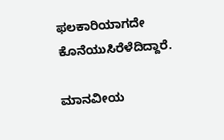ಫಲಕಾರಿಯಾಗದೇ ಕೊನೆಯುಸಿರೆಳೆದಿದ್ದಾರೆ.

ಮಾನವೀಯ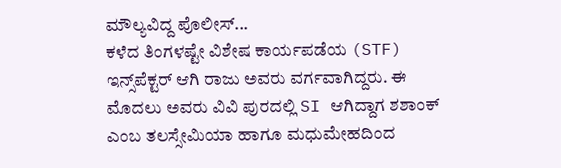ಮೌಲ್ಯವಿದ್ದ ಪೊಲೀಸ್...
ಕಳೆದ ತಿಂಗಳಷ್ಟೇ ವಿಶೇಷ ಕಾರ್ಯಪಡೆಯ (STF) ಇನ್ಸ್‌ಪೆಕ್ಟರ್ ಆಗಿ ರಾಜು ಅವರು ವರ್ಗವಾಗಿದ್ದರು. ಈ ಮೊದಲು ಅವರು ವಿವಿ ಪುರದಲ್ಲಿ SI ಆಗಿದ್ದಾಗ ಶಶಾಂಕ್ ಎಂಬ ತಲಸ್ಸೇಮಿಯಾ ಹಾಗೂ ಮಧುಮೇಹದಿಂದ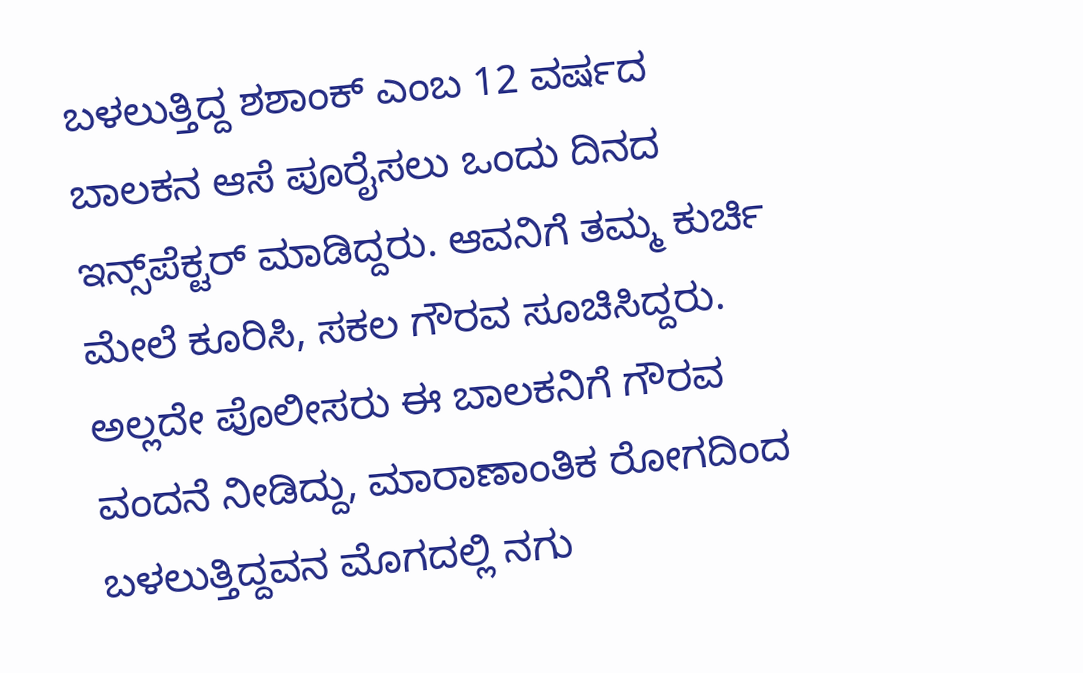ಬಳಲುತ್ತಿದ್ದ ಶಶಾಂಕ್ ಎಂಬ 12 ವರ್ಷದ ಬಾಲಕನ ಆಸೆ ಪೂರೈಸಲು ಒಂದು ದಿನದ ಇನ್ಸ್‌ಪೆಕ್ಟರ್ ಮಾಡಿದ್ದರು. ಆವನಿಗೆ ತಮ್ಮ ಕುರ್ಚಿ ಮೇಲೆ ಕೂರಿಸಿ, ಸಕಲ ಗೌರವ ಸೂಚಿಸಿದ್ದರು. ಅಲ್ಲದೇ ಪೊಲೀಸರು ಈ ಬಾಲಕನಿಗೆ ಗೌರವ ವಂದನೆ ನೀಡಿದ್ದು, ಮಾರಾಣಾಂತಿಕ ರೋಗದಿಂದ ಬಳಲುತ್ತಿದ್ದವನ ಮೊಗದಲ್ಲಿ ನಗು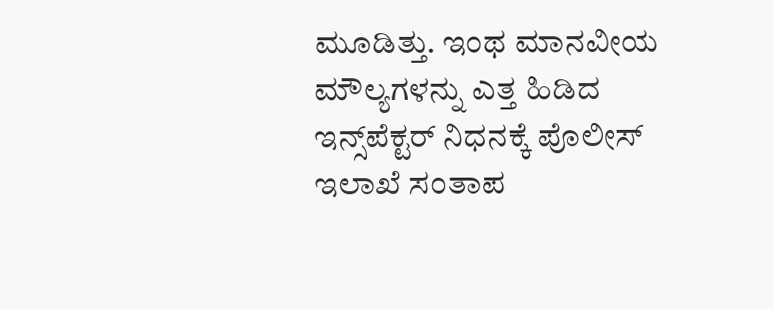ಮೂಡಿತ್ತು. ಇಂಥ ಮಾನವೀಯ ಮೌಲ್ಯಗಳನ್ನು ಎತ್ತ ಹಿಡಿದ ಇನ್ಸ್‌ಪೆಕ್ಟರ್ ನಿಧನಕ್ಕೆ ಪೊಲೀಸ್ ಇಲಾಖೆ ಸಂತಾಪ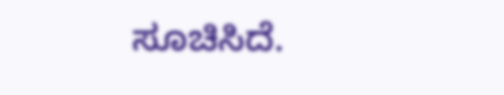ಸೂಚಿಸಿದೆ.